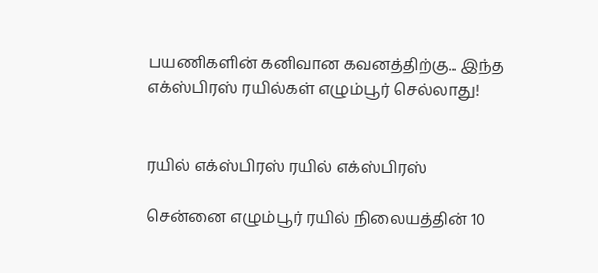பயணிகளின் கனிவான கவனத்திற்கு... இந்த எக்ஸ்பிரஸ் ரயில்கள் எழும்பூர் செல்லாது!


ரயில் எக்ஸ்பிரஸ் ரயில் எக்ஸ்பிரஸ்

சென்னை எழும்பூர் ரயில் நிலையத்தின் 10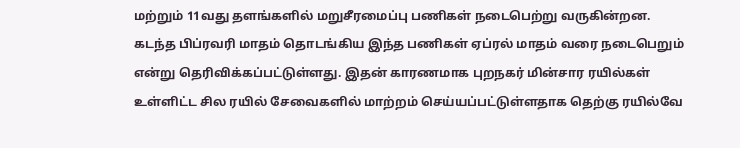மற்றும் 11வது தளங்களில் மறுசீரமைப்பு பணிகள் நடைபெற்று வருகின்றன. கடந்த பிப்ரவரி மாதம் தொடங்கிய இந்த பணிகள் ஏப்ரல் மாதம் வரை நடைபெறும் என்று தெரிவிக்கப்பட்டுள்ளது. இதன் காரணமாக புறநகர் மின்சார ரயில்கள் உள்ளிட்ட சில ரயில் சேவைகளில் மாற்றம் செய்யப்பட்டுள்ளதாக தெற்கு ரயில்வே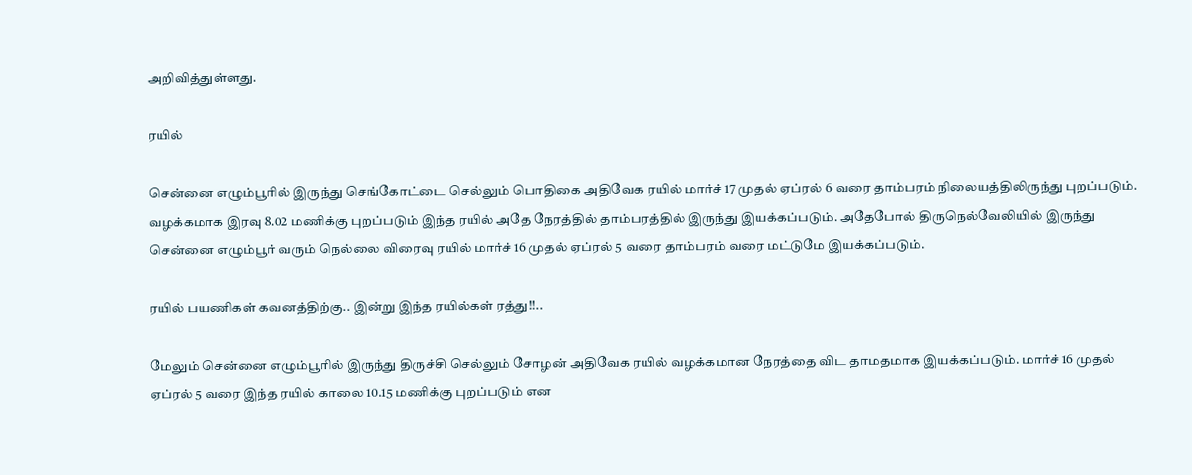அறிவித்துள்ளது.

ரயில்

சென்னை எழும்பூரில் இருந்து செங்கோட்டை செல்லும் பொதிகை அதிவேக ரயில் மார்ச் 17 முதல் ஏப்ரல் 6 வரை தாம்பரம் நிலையத்திலிருந்து புறப்படும். வழக்கமாக இரவு 8.02 மணிக்கு புறப்படும் இந்த ரயில் அதே நேரத்தில் தாம்பரத்தில் இருந்து இயக்கப்படும். அதேபோல் திருநெல்வேலியில் இருந்து சென்னை எழும்பூர் வரும் நெல்லை விரைவு ரயில் மார்ச் 16 முதல் ஏப்ரல் 5 வரை தாம்பரம் வரை மட்டுமே இயக்கப்படும்.

ரயில் பயணிகள் கவனத்திற்கு.. இன்று இந்த ரயில்கள் ரத்து!!..

மேலும் சென்னை எழும்பூரில் இருந்து திருச்சி செல்லும் சோழன் அதிவேக ரயில் வழக்கமான நேரத்தை விட தாமதமாக இயக்கப்படும். மார்ச் 16 முதல் ஏப்ரல் 5 வரை இந்த ரயில் காலை 10.15 மணிக்கு புறப்படும் என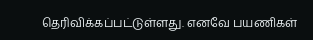தெரிவிக்கப்பட்டுள்ளது. எனவே பயணிகள்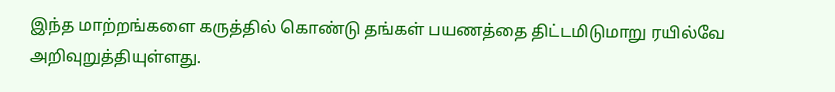இந்த மாற்றங்களை கருத்தில் கொண்டு தங்கள் பயணத்தை திட்டமிடுமாறு ரயில்வே அறிவுறுத்தியுள்ளது.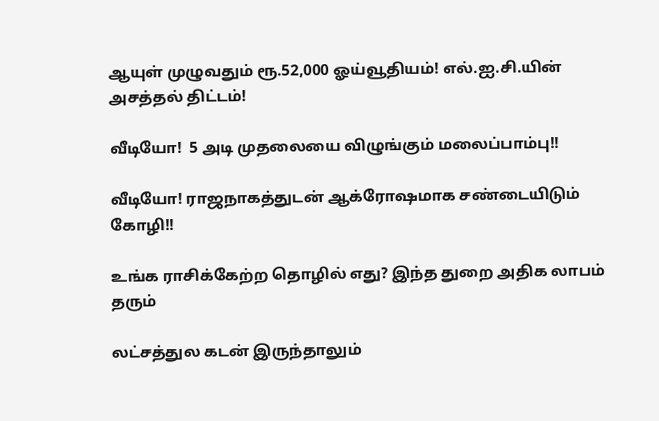ஆயுள் முழுவதும் ரூ.52,000 ஓய்வூதியம்! எல்.ஐ.சி.யின் அசத்தல் திட்டம்!

வீடியோ!  5 அடி முதலையை விழுங்கும் மலைப்பாம்பு!!

வீடியோ! ராஜநாகத்துடன் ஆக்ரோஷமாக சண்டையிடும் கோழி!!

உங்க ராசிக்கேற்ற தொழில் எது? இந்த துறை அதிக லாபம் தரும்

லட்சத்துல கடன் இருந்தாலும்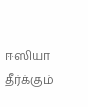ஈஸியா தீர்க்கும்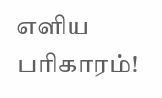எளிய பரிகாரம்!